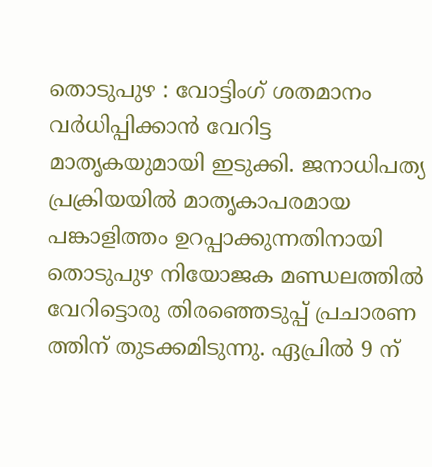തൊടുപുഴ : വോട്ടിംഗ് ശതമാനം വർധിപ്പിക്കാൻ വേറിട്ട മാതൃകയുമായി ഇടുക്കി. ജനാധിപത്യ പ്രക്രിയയിൽ മാതൃകാപരമായ പങ്കാളിത്തം ഉറപ്പാക്കുന്നതിനായി തൊടുപുഴ നിയോജക മണ്ഡലത്തിൽ വേറിട്ടൊരു തിരഞ്ഞെടുപ്പ് പ്രചാരണ ത്തിന് തുടക്കമിടുന്നു. ഏപ്രിൽ 9 ന്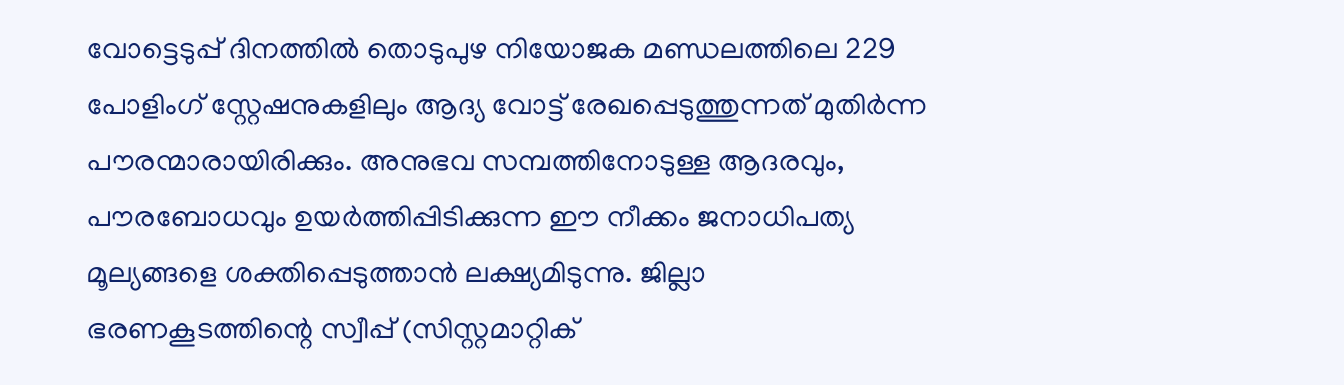വോട്ടെടുപ്പ് ദിനത്തിൽ തൊടുപുഴ നിയോജക മണ്ഡലത്തിലെ 229 പോളിംഗ് സ്റ്റേഷനുകളിലും ആദ്യ വോട്ട് രേഖപ്പെടുത്തുന്നത് മുതിർന്ന പൗരന്മാരായിരിക്കും. അനുഭവ സമ്പത്തിനോടുള്ള ആദരവും, പൗരബോധവും ഉയർത്തിപ്പിടിക്കുന്ന ഈ നീക്കം ജനാധിപത്യ മൂല്യങ്ങളെ ശക്തിപ്പെടുത്താൻ ലക്ഷ്യമിടുന്നു. ജില്ലാ ഭരണകൂടത്തിന്റെ സ്വീപ്പ് (സിസ്റ്റമാറ്റിക്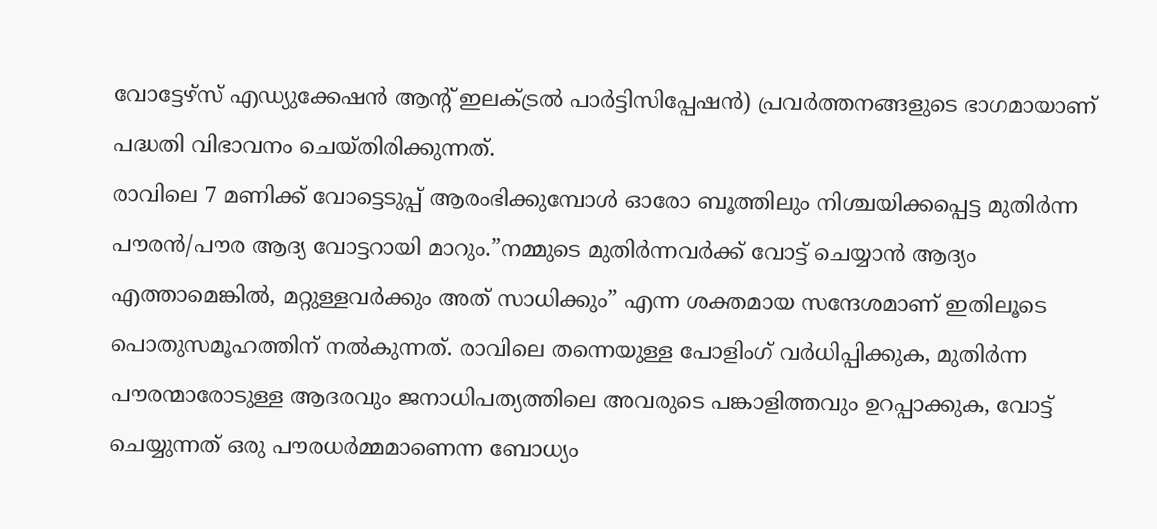വോട്ടേഴ്സ് എഡ്യുക്കേഷൻ ആൻ്റ് ഇലക്ട്രൽ പാർട്ടിസിപ്പേഷൻ) പ്രവർത്തനങ്ങളുടെ ഭാഗമായാണ് പദ്ധതി വിഭാവനം ചെയ്തിരിക്കുന്നത്.
രാവിലെ 7 മണിക്ക് വോട്ടെടുപ്പ് ആരംഭിക്കുമ്പോൾ ഓരോ ബൂത്തിലും നിശ്ചയിക്കപ്പെട്ട മുതിർന്ന പൗരൻ/പൗര ആദ്യ വോട്ടറായി മാറും.”നമ്മുടെ മുതിർന്നവർക്ക് വോട്ട് ചെയ്യാൻ ആദ്യം എത്താമെങ്കിൽ, മറ്റുള്ളവർക്കും അത് സാധിക്കും” എന്ന ശക്തമായ സന്ദേശമാണ് ഇതിലൂടെ പൊതുസമൂഹത്തിന് നൽകുന്നത്. രാവിലെ തന്നെയുള്ള പോളിംഗ് വർധിപ്പിക്കുക, മുതിർന്ന പൗരന്മാരോടുള്ള ആദരവും ജനാധിപത്യത്തിലെ അവരുടെ പങ്കാളിത്തവും ഉറപ്പാക്കുക, വോട്ട് ചെയ്യുന്നത് ഒരു പൗരധർമ്മമാണെന്ന ബോധ്യം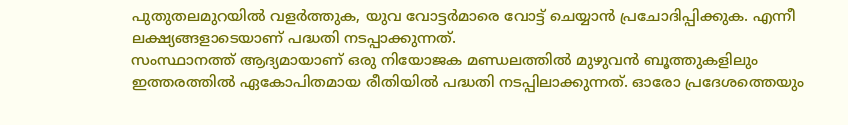പുതുതലമുറയിൽ വളർത്തുക, യുവ വോട്ടർമാരെ വോട്ട് ചെയ്യാൻ പ്രചോദിപ്പിക്കുക. എന്നീ ലക്ഷ്യങ്ങളാടെയാണ് പദ്ധതി നടപ്പാക്കുന്നത്.
സംസ്ഥാനത്ത് ആദ്യമായാണ് ഒരു നിയോജക മണ്ഡലത്തിൽ മുഴുവൻ ബൂത്തുകളിലും ഇത്തരത്തിൽ ഏകോപിതമായ രീതിയിൽ പദ്ധതി നടപ്പിലാക്കുന്നത്. ഓരോ പ്രദേശത്തെയും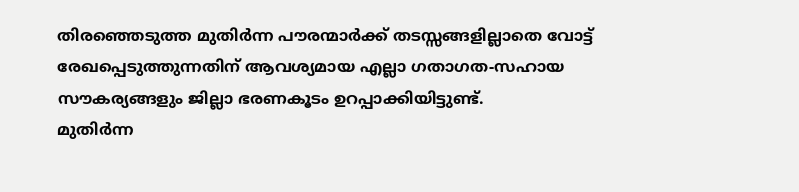തിരഞ്ഞെടുത്ത മുതിർന്ന പൗരന്മാർക്ക് തടസ്സങ്ങളില്ലാതെ വോട്ട് രേഖപ്പെടുത്തുന്നതിന് ആവശ്യമായ എല്ലാ ഗതാഗത-സഹായ സൗകര്യങ്ങളും ജില്ലാ ഭരണകൂടം ഉറപ്പാക്കിയിട്ടുണ്ട്.
മുതിർന്ന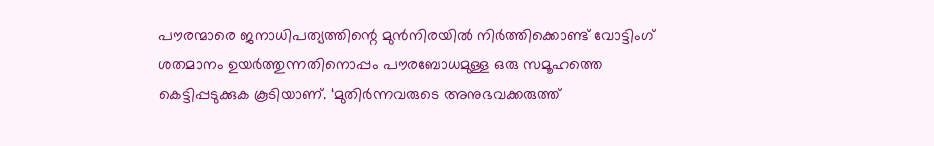പൗരന്മാരെ ജനാധിപത്യത്തിന്റെ മുൻനിരയിൽ നിർത്തിക്കൊണ്ട് വോട്ടിംഗ് ശതമാനം ഉയർത്തുന്നതിനൊപ്പം പൗരബോധമുള്ള ഒരു സമൂഹത്തെ കെട്ടിപ്പടുക്കുക കൂടിയാണ്. ‘മുതിർന്നവരുടെ അനുഭവക്കരുത്ത്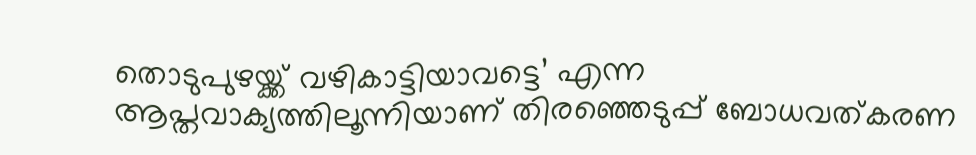തൊടുപുഴയ്ക്ക് വഴികാട്ടിയാവട്ടെ’ എന്ന ആപ്തവാക്യത്തിലൂന്നിയാണ് തിരഞ്ഞെടുപ്പ് ബോധവത്കരണ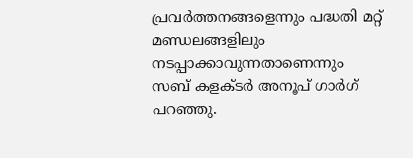പ്രവർത്തനങ്ങളെന്നും പദ്ധതി മറ്റ് മണ്ഡലങ്ങളിലും നടപ്പാക്കാവുന്നതാണെന്നും സബ് കളക്ടർ അനൂപ് ഗാർഗ് പറഞ്ഞു.